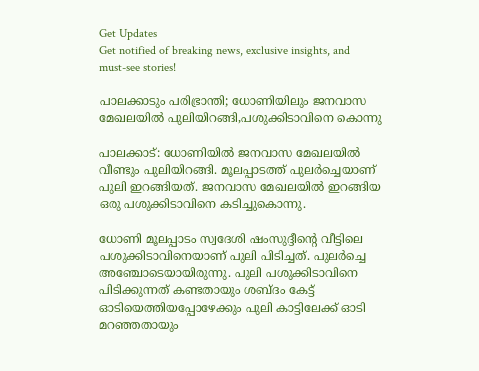Get Updates
Get notified of breaking news, exclusive insights, and must-see stories!

പാലക്കാടും പരിഭ്രാന്തി; ധോണിയിലും ജനവാസ മേഖലയിൽ പുലിയിറങ്ങി,പശുക്കിടാവിനെ കൊന്നു

പാലക്കാട്: ധോണിയില്‍ ജനവാസ മേഖലയില്‍ വീണ്ടും പുലിയിറങ്ങി. മൂലപ്പാടത്ത് പുലര്‍ച്ചെയാണ് പുലി ഇറങ്ങിയത്. ജനവാസ മേഖലയില്‍ ഇറങ്ങിയ ഒരു പശുക്കിടാവിനെ കടിച്ചുകൊന്നു.

ധോണി മൂലപ്പാടം സ്വദേശി ഷംസുദ്ദീന്റെ വീട്ടിലെ പശുക്കിടാവിനെയാണ് പുലി പിടിച്ചത്. പുലര്‍ച്ചെ അഞ്ചോടെയായിരുന്നു. പുലി പശുക്കിടാവിനെ പിടിക്കുന്നത് കണ്ടതായും ശബ്ദം കേട്ട് ഓടിയെത്തിയപ്പോഴേക്കും പുലി കാട്ടിലേക്ക് ഓടി മറഞ്ഞതായും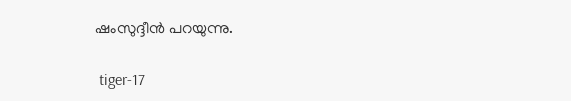ഷംസുദ്ദീന്‍ പറയുന്നു.

 tiger-17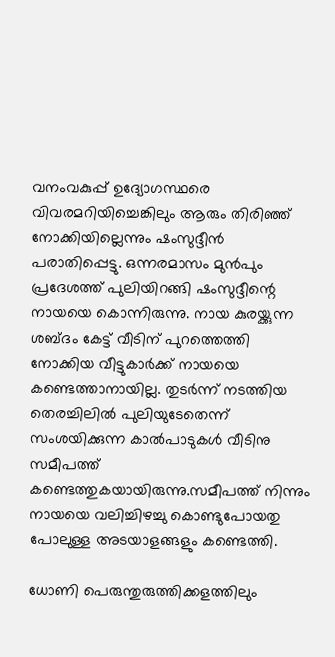വനംവകുപ്പ് ഉദ്യോഗസ്ഥരെ വിവരമറിയിച്ചെങ്കിലും ആരും തിരിഞ്ഞ് നോക്കിയില്ലെന്നും ഷംസുദ്ദീൻ പരാതിപ്പെട്ടു. ഒന്നരമാസം മുന്‍പും പ്രദേശത്ത് പുലിയിറങ്ങി ഷംസുദ്ദീന്റെ നായയെ കൊന്നിരുന്നു. നായ കുരയ്ക്കുന്ന ശബ്ദം കേട്ട് വീടിന് പുറത്തെത്തി നോക്കിയ വീട്ടുകാര്‍ക്ക് നായയെ കണ്ടെത്താനായില്ല. തുടര്‍ന്ന് നടത്തിയ തെരച്ചിലില്‍ പുലിയുടേതെന്ന് സംശയിക്കുന്ന കാല്‍പാടുകള്‍ വീടിനു സമീപത്ത് കണ്ടെത്തുകയായിരുന്നു.സമീപത്ത് നിന്നും നായയെ വലിച്ചിഴച്ചു കൊണ്ടുപോയതു പോലുള്ള അടയാളങ്ങളും കണ്ടെത്തി.

ധോണി പെരുന്തുരുത്തിക്കളത്തിലും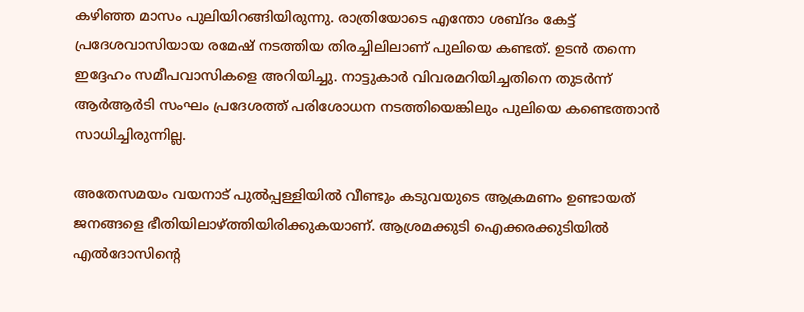കഴിഞ്ഞ മാസം പുലിയിറങ്ങിയിരുന്നു. രാത്രിയോടെ എന്തോ ശബ്ദം കേട്ട് പ്രദേശവാസിയായ രമേഷ് നടത്തിയ തിരച്ചിലിലാണ് പുലിയെ കണ്ടത്. ഉടൻ തന്നെ ഇദ്ദേഹം സമീപവാസികളെ അറിയിച്ചു. നാട്ടുകാർ വിവരമറിയിച്ചതിനെ തുടർന്ന് ആർആർടി സംഘം പ്രദേശത്ത് പരിശോധന നടത്തിയെങ്കിലും പുലിയെ കണ്ടെത്താൻ സാധിച്ചിരുന്നില്ല.

അതേസമയം വയനാട് പുല്‍പ്പള്ളിയില്‍ വീണ്ടും കടുവയുടെ ആക്രമണം ഉണ്ടായത് ജനങ്ങളെ ഭീതിയിലാഴ്ത്തിയിരിക്കുകയാണ്. ആശ്രമക്കുടി ഐക്കരക്കുടിയില്‍ എല്‍ദോസിന്റെ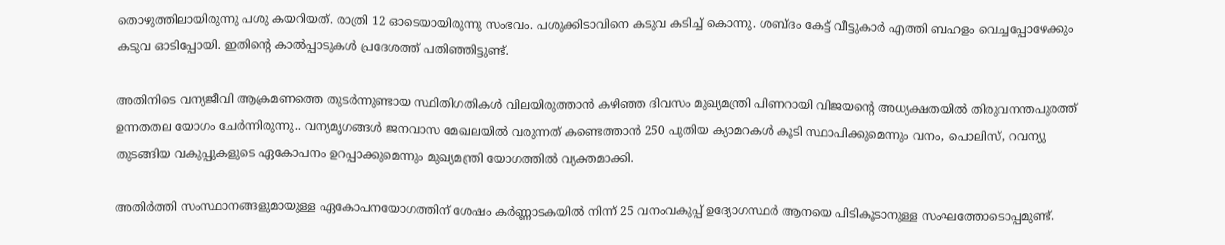തൊഴുത്തിലായിരുന്നു പശു കയറിയത്. രാത്രി 12 ഓടെയായിരുന്നു സംഭവം. പശുക്കിടാവിനെ കടുവ കടിച്ച് കൊന്നു. ശബ്ദം കേട്ട് വീട്ടുകാര്‍ എത്തി ബഹളം വെച്ചപ്പോഴേക്കും കടുവ ഓടിപ്പോയി. ഇതിന്റെ കാൽപ്പാടുകൾ പ്രദേശത്ത് പതിഞ്ഞിട്ടുണ്ട്.

അതിനിടെ വന്യജീവി ആക്രമണത്തെ തുടർന്നുണ്ടായ സ്ഥിതിഗതികൾ വിലയിരുത്താൻ കഴിഞ്ഞ ദിവസം മുഖ്യമന്ത്രി പിണറായി വിജയൻ്റെ അധ്യക്ഷതയിൽ തിരുവനന്തപുരത്ത് ഉന്നതതല യോഗം ചേർന്നിരുന്നു.. വന്യമൃഗങ്ങൾ ജനവാസ മേഖലയിൽ വരുന്നത് കണ്ടെത്താൻ 250 പുതിയ ക്യാമറകൾ കൂടി സ്ഥാപിക്കുമെന്നും വനം, പൊലിസ്, റവന്യു തുടങ്ങിയ വകുപ്പുകളുടെ ഏകോപനം ഉറപ്പാക്കുമെന്നും മുഖ്യമന്ത്രി യോഗത്തിൽ വ്യക്തമാക്കി.

അതിർത്തി സംസ്ഥാനങ്ങളുമായുള്ള ഏകോപനയോഗത്തിന് ശേഷം കർണ്ണാടകയിൽ നിന്ന് 25 വനംവകുപ്പ് ഉദ്യോഗസ്ഥർ ആനയെ പിടികൂടാനുള്ള സംഘത്തോടൊപ്പമുണ്ട്.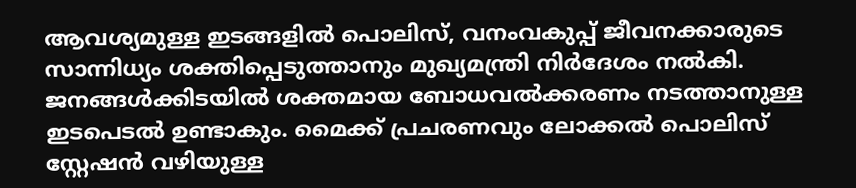ആവശ്യമുള്ള ഇടങ്ങളിൽ പൊലിസ്, വനംവകുപ്പ് ജീവനക്കാരുടെ സാന്നിധ്യം ശക്തിപ്പെടുത്താനും മുഖ്യമന്ത്രി നിർദേശം നൽകി. ജനങ്ങൾക്കിടയിൽ ശക്തമായ ബോധവൽക്കരണം നടത്താനുള്ള ഇടപെടൽ ഉണ്ടാകും. മൈക്ക് പ്രചരണവും ലോക്കൽ പൊലിസ് സ്റ്റേഷൻ വഴിയുള്ള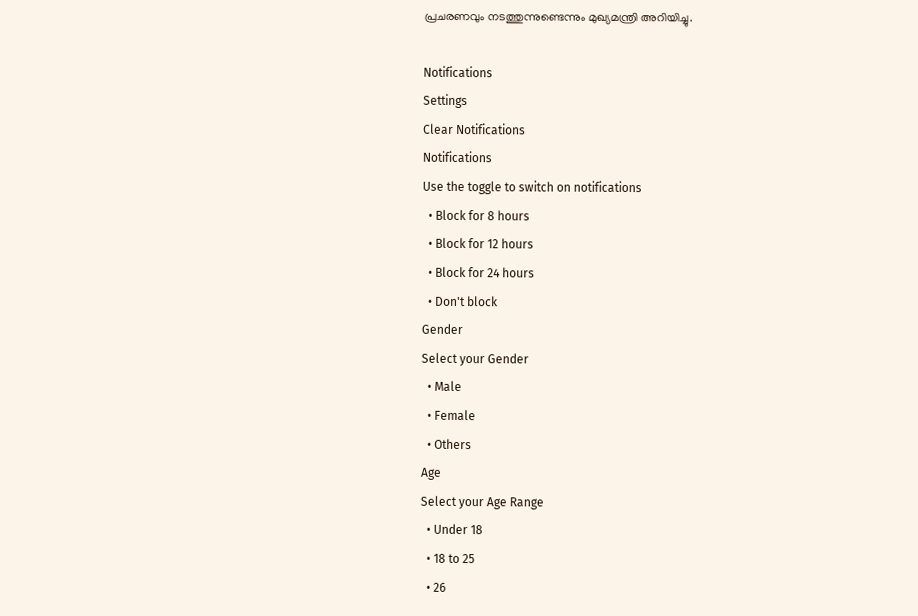പ്രചരണവും നടത്തുന്നുണ്ടെന്നും മുഖ്യമന്ത്രി അറിയിച്ചു.

Notifications
Settings
Clear Notifications
Notifications
Use the toggle to switch on notifications
  • Block for 8 hours
  • Block for 12 hours
  • Block for 24 hours
  • Don't block
Gender
Select your Gender
  • Male
  • Female
  • Others
Age
Select your Age Range
  • Under 18
  • 18 to 25
  • 26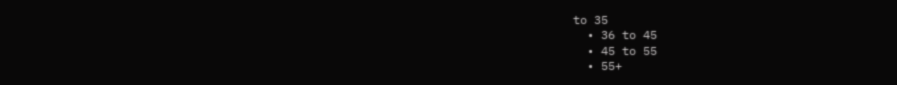to 35
  • 36 to 45
  • 45 to 55
  • 55+